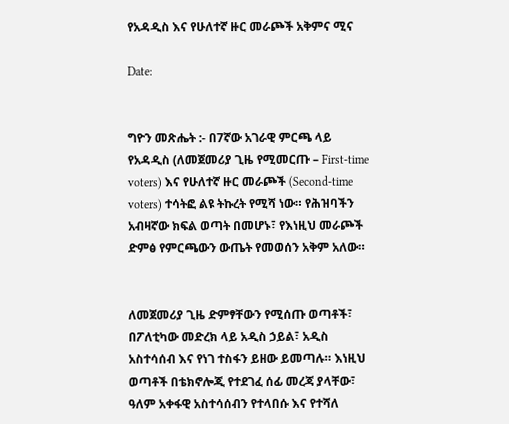የአዳዲስ እና የሁለተኛ ዙር መራጮች አቅምና ሚና

Date:


ግዮን መጽሔት :- በ7ኛው አገራዊ ምርጫ ላይ የአዳዲስ (ለመጀመሪያ ጊዜ የሚመርጡ – First-time voters) እና የሁለተኛ ዙር መራጮች (Second-time voters) ተሳትፎ ልዩ ትኩረት የሚሻ ነው። የሕዝባችን አብዛኛው ክፍል ወጣት በመሆኑ፣ የእነዚህ መራጮች ድምፅ የምርጫውን ውጤት የመወሰን አቅም አለው።


ለመጀመሪያ ጊዜ ድምፃቸውን የሚሰጡ ወጣቶች፣ በፖለቲካው መድረክ ላይ አዲስ ኃይል፣ አዲስ አስተሳሰብ እና የነገ ተስፋን ይዘው ይመጣሉ። እነዚህ ወጣቶች በቴክኖሎጂ የተደገፈ ሰፊ መረጃ ያላቸው፣ ዓለም አቀፋዊ አስተሳሰብን የተላበሱ እና የተሻለ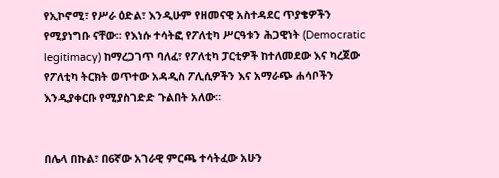የኢኮኖሚ፣ የሥራ ዕድል፣ እንዲሁም የዘመናዊ አስተዳደር ጥያቄዎችን የሚያነግቡ ናቸው። የእነሱ ተሳትፎ የፖለቲካ ሥርዓቱን ሕጋዊነት (Democratic legitimacy) ከማረጋገጥ ባለፈ፣ የፖለቲካ ፓርቲዎች ከተለመደው እና ካረጀው የፖለቲካ ትርክት ወጥተው አዳዲስ ፖሊሲዎችን እና አማራጭ ሐሳቦችን እንዲያቀርቡ የሚያስገድድ ጉልበት አለው።


በሌላ በኩል፣ በ6ኛው አገራዊ ምርጫ ተሳትፈው አሁን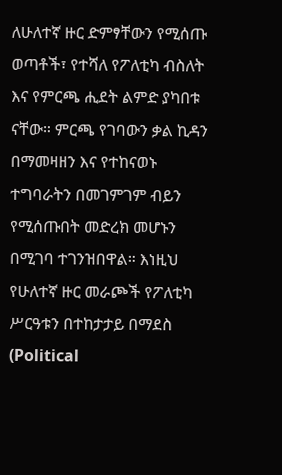ለሁለተኛ ዙር ድምፃቸውን የሚሰጡ ወጣቶች፣ የተሻለ የፖለቲካ ብስለት እና የምርጫ ሒደት ልምድ ያካበቱ ናቸው። ምርጫ የገባውን ቃል ኪዳን በማመዛዘን እና የተከናወኑ ተግባራትን በመገምገም ብይን የሚሰጡበት መድረክ መሆኑን በሚገባ ተገንዝበዋል። እነዚህ የሁለተኛ ዙር መራጮች የፖለቲካ ሥርዓቱን በተከታታይ በማደስ (Political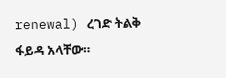renewal) ረገድ ትልቅ ፋይዳ አላቸው።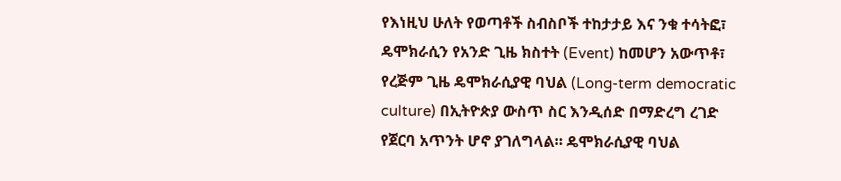የእነዚህ ሁለት የወጣቶች ስብስቦች ተከታታይ እና ንቁ ተሳትፎ፣ ዴሞክራሲን የአንድ ጊዜ ክስተት (Event) ከመሆን አውጥቶ፣ የረጅም ጊዜ ዴሞክራሲያዊ ባህል (Long-term democratic culture) በኢትዮጵያ ውስጥ ስር እንዲሰድ በማድረግ ረገድ የጀርባ አጥንት ሆኖ ያገለግላል። ዴሞክራሲያዊ ባህል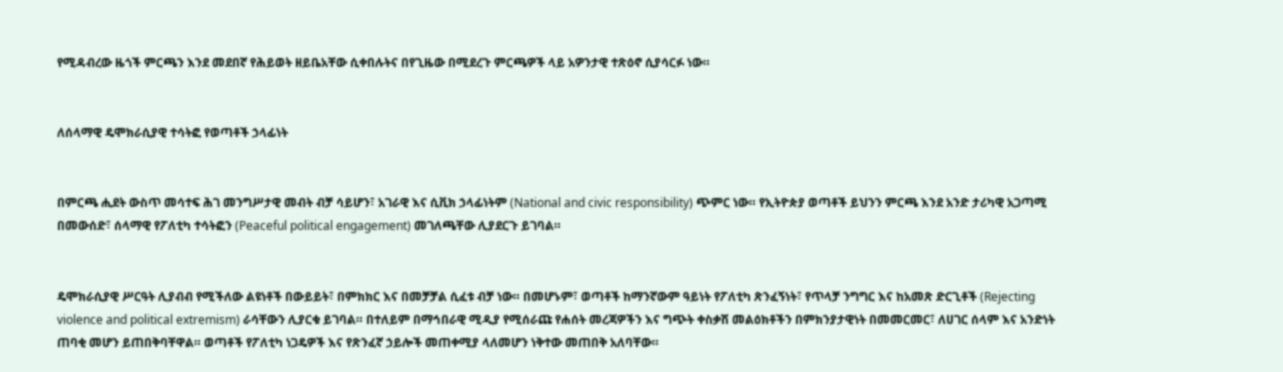የሚዳብረው ዜጎች ምርጫን እንደ መደበኛ የሕይወት ዘይቤአቸው ሲቀበሉትና በየጊዜው በሚደረጉ ምርጫዎች ላይ አዎንታዊ ተጽዕኖ ሲያሳርፉ ነው።


ለሰላማዊ ዴሞክራሲያዊ ተሳትፎ የወጣቶች ኃላፊነት


በምርጫ ሒደት ውስጥ መሳተፍ ሕገ መንግሥታዊ መብት ብቻ ሳይሆን፣ አገራዊ እና ሲቪክ ኃላፊነትም (National and civic responsibility) ጭምር ነው። የኢትዮጵያ ወጣቶች ይህንን ምርጫ እንደ አንድ ታሪካዊ አጋጣሚ በመውሰድ፣ ሰላማዊ የፖለቲካ ተሳትፎን (Peaceful political engagement) መገለጫቸው ሊያደርጉ ይገባል።


ዴሞክራሲያዊ ሥርዓት ሊያብብ የሚችለው ልዩነቶች በውይይት፣ በምክክር እና በመቻቻል ሲፈቱ ብቻ ነው። በመሆኑም፣ ወጣቶች ከማንኛውም ዓይነት የፖለቲካ ጽንፈኝነት፣ የጥላቻ ንግግር እና ከአመጽ ድርጊቶች (Rejecting violence and political extremism) ራሳቸውን ሊያርቁ ይገባል። በተለይም በማኅበራዊ ሚዲያ የሚሰራጩ የሐሰት መረጃዎችን እና ግጭት ቀስቃሽ መልዕክቶችን በምክንያታዊነት በመመርመር፣ ለሀገር ሰላም እና አንድነት ጠባቂ መሆን ይጠበቅባቸዋል። ወጣቶች የፖለቲካ ነጋዴዎች እና የጽንፈኛ ኃይሎች መጠቀሚያ ላለመሆን ነቅተው መጠበቅ አለባቸው።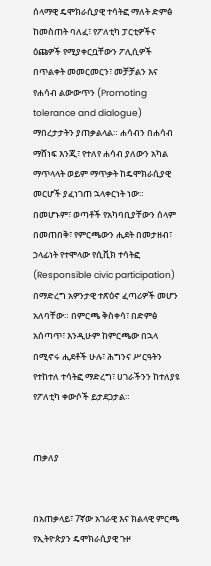ሰላማዊ ዴሞክራሲያዊ ተሳትፎ ማለት ድምፅ ከመስጠት ባለፈ፣ የፖለቲካ ፓርቲዎችና ዕጩዎች የሚያቀርቧቸውን ፖሊሲዎች በጥልቀት መመርመርን፣ መቻቻልን እና የሐሳብ ልውውጥን (Promoting tolerance and dialogue) ማበረታታትን ያጠቃልላል። ሐሳብን በሐሳብ ማሸነፍ እንጂ፣ የተለየ ሐሳብ ያለውን አካል ማጥላላት ወይም ማጥቃት ከዴሞክራሲያዊ መርሆች ያፈነገጠ ኋላቀርነት ነው። በመሆኑም፣ ወጣቶች የአካባቢያቸውን ሰላም በመጠበቅ፣ የምርጫውን ሒደት በመታዘብ፣ ኃላፊነት የተሞላው የሲቪክ ተሳትፎ (Responsible civic participation) በማድረግ አዎንታዊ ተጽዕኖ ፈጣሪዎች መሆን አለባቸው። በምርጫ ቅስቀሳ፣ በድምፅ አሰጣጥ፣ እንዲሁም ከምርጫው በኋላ በሚኖሩ ሒደቶች ሁሉ፣ ሕግንና ሥርዓትን የተከተለ ተሳትፎ ማድረግ፣ ሀገራችንን ከተለያዩ የፖለቲካ ቀውሶች ይታደጋታል።


ጠቃለያ


በአጠቃላይ፣ 7ኛው አገራዊ እና ክልላዊ ምርጫ የኢትዮጵያን ዴሞክራሲያዊ ጉዞ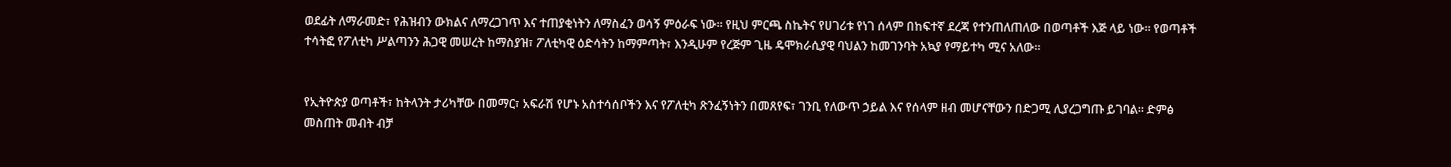ወደፊት ለማራመድ፣ የሕዝብን ውክልና ለማረጋገጥ እና ተጠያቂነትን ለማስፈን ወሳኝ ምዕራፍ ነው። የዚህ ምርጫ ስኬትና የሀገሪቱ የነገ ሰላም በከፍተኛ ደረጃ የተንጠለጠለው በወጣቶች እጅ ላይ ነው። የወጣቶች ተሳትፎ የፖለቲካ ሥልጣንን ሕጋዊ መሠረት ከማስያዝ፣ ፖለቲካዊ ዕድሳትን ከማምጣት፣ እንዲሁም የረጅም ጊዜ ዴሞክራሲያዊ ባህልን ከመገንባት አኳያ የማይተካ ሚና አለው።


የኢትዮጵያ ወጣቶች፣ ከትላንት ታሪካቸው በመማር፣ አፍራሽ የሆኑ አስተሳሰቦችን እና የፖለቲካ ጽንፈኝነትን በመጸየፍ፣ ገንቢ የለውጥ ኃይል እና የሰላም ዘብ መሆናቸውን በድጋሚ ሊያረጋግጡ ይገባል። ድምፅ መስጠት መብት ብቻ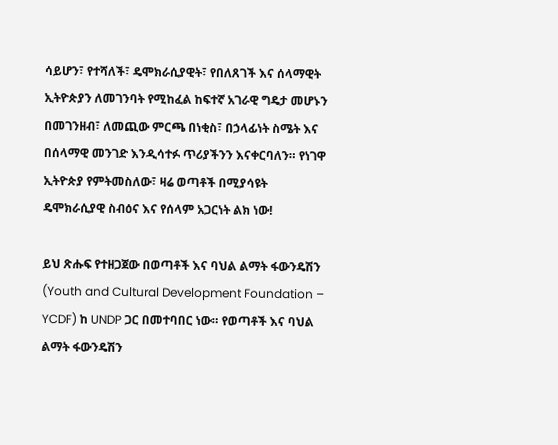ሳይሆን፣ የተሻለች፣ ዴሞክራሲያዊት፣ የበለጸገች እና ሰላማዊት ኢትዮጵያን ለመገንባት የሚከፈል ከፍተኛ አገራዊ ግዴታ መሆኑን በመገንዘብ፣ ለመጪው ምርጫ በነቂስ፣ በኃላፊነት ስሜት እና በሰላማዊ መንገድ እንዲሳተፉ ጥሪያችንን እናቀርባለን። የነገዋ ኢትዮጵያ የምትመስለው፣ ዛሬ ወጣቶች በሚያሳዩት ዴሞክራሲያዊ ስብዕና እና የሰላም አጋርነት ልክ ነው!

ይህ ጽሑፍ የተዘጋጀው በወጣቶች እና ባህል ልማት ፋውንዴሽን (Youth and Cultural Development Foundation – YCDF) ከ UNDP ጋር በመተባበር ነው። የወጣቶች እና ባህል ልማት ፋውንዴሽን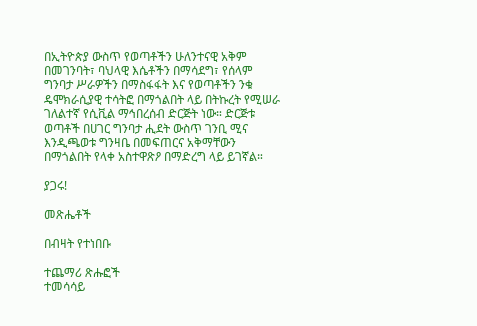በኢትዮጵያ ውስጥ የወጣቶችን ሁለንተናዊ አቅም በመገንባት፣ ባህላዊ እሴቶችን በማሳደግ፣ የሰላም ግንባታ ሥራዎችን በማስፋፋት እና የወጣቶችን ንቁ ዴሞክራሲያዊ ተሳትፎ በማጎልበት ላይ በትኩረት የሚሠራ ገለልተኛ የሲቪል ማኅበረሰብ ድርጅት ነው። ድርጅቱ ወጣቶች በሀገር ግንባታ ሒደት ውስጥ ገንቢ ሚና እንዲጫወቱ ግንዛቤ በመፍጠርና አቅማቸውን በማጎልበት የላቀ አስተዋጽዖ በማድረግ ላይ ይገኛል።

ያጋሩ!

መጽሔቶች

በብዛት የተነበቡ

ተጨማሪ ጽሑፎች
ተመሳሳይ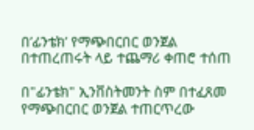በ’ፊንቴክ’ የማጭበርበር ወንጀል በተጠረጠሩት ላይ ተጨማሪ ቀጠሮ ተሰጠ

በ"ፊንቴክ" ኢንቨስትመንት ስም በተፈጸመ  የማጭበርበር ወንጀል ተጠርጥረው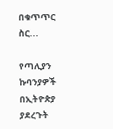በቁጥጥር ስር...

የጣሊያን ኩባንያዎች በኢትዮጵያ ያደረጉት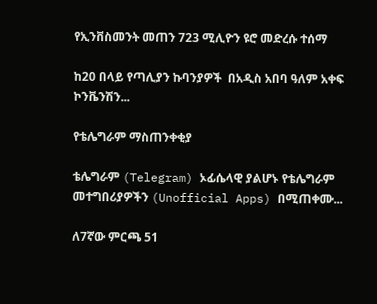የኢንቨስመንት መጠን 723 ሚሊዮን ዩሮ መድረሱ ተሰማ

ከ20 በላይ የጣሊያን ኩባንያዎች  በአዲስ አበባ ዓለም አቀፍ ኮንቬንሽን...

የቴሌግራም ማስጠንቀቂያ

ቴሌግራም (Telegram) ኦፊሴላዊ ያልሆኑ የቴሌግራም መተግበሪያዎችን (Unofficial Apps) በሚጠቀሙ...

ለ7ኛው ምርጫ 51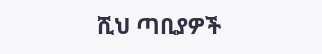ሺህ ጣቢያዎች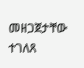መዘጋጀታቸው ተገለጸ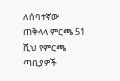ለሰባተኛው ጠቅላላ ምርጫ 51 ሺህ የምርጫ ጣቢያዎች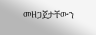መዘጋጀታቸውን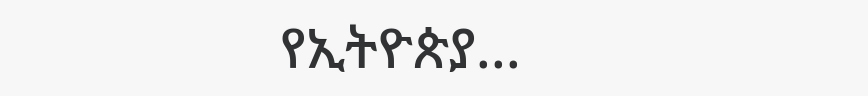የኢትዮጵያ...